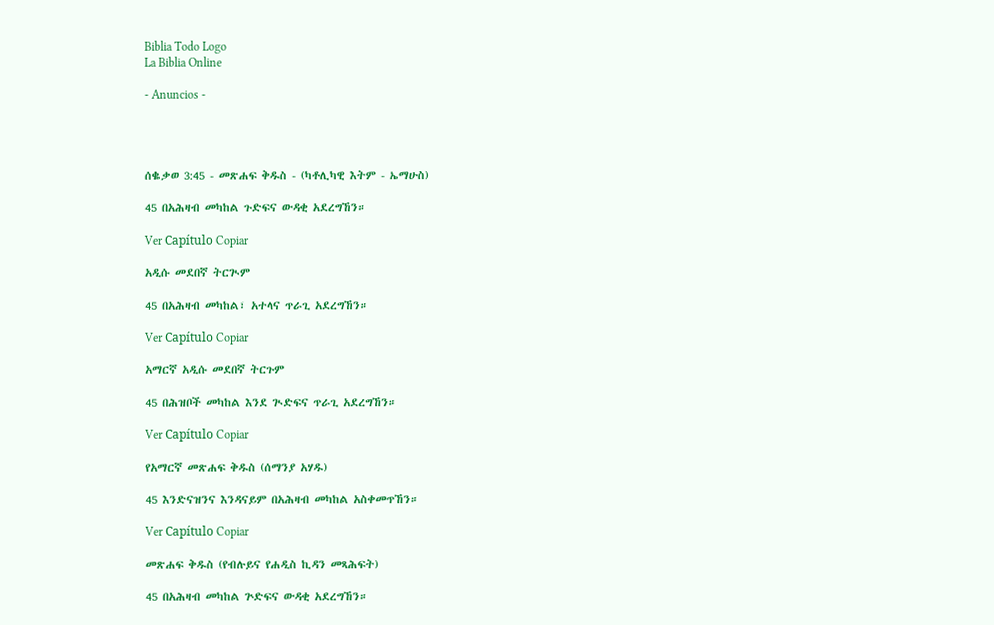Biblia Todo Logo
La Biblia Online

- Anuncios -




ሰቈቃወ 3:45 - መጽሐፍ ቅዱስ - (ካቶሊካዊ እትም - ኤማሁስ)

45 በአሕዛብ መካከል ጉድፍና ውዳቂ አደረግኸን።

Ver Capítulo Copiar

አዲሱ መደበኛ ትርጒም

45 በአሕዛብ መካከል፣ አተላና ጥራጊ አደረግኸን።

Ver Capítulo Copiar

አማርኛ አዲሱ መደበኛ ትርጉም

45 በሕዝቦች መካከል እንደ ጒድፍና ጥራጊ አደረግኸን።

Ver Capítulo Copiar

የአማርኛ መጽሐፍ ቅዱስ (ሰማንያ አሃዱ)

45 እንድናዝንና እንዳናይም በአሕዛብ መካከል አስቀመጥኸን።

Ver Capítulo Copiar

መጽሐፍ ቅዱስ (የብሉይና የሐዲስ ኪዳን መጻሕፍት)

45 በአሕዛብ መካከል ጕድፍና ውዳቂ አደረግኸን።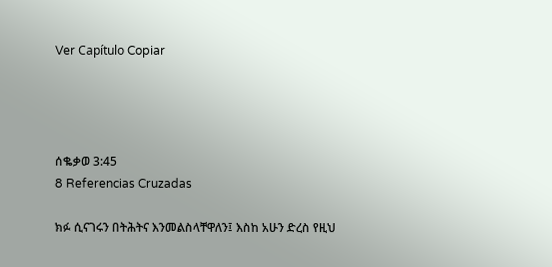Ver Capítulo Copiar




ሰቈቃወ 3:45
8 Referencias Cruzadas

ክፉ ሲናገሩን በትሕትና እንመልስላቸዋለን፤ እስከ አሁን ድረስ የዚህ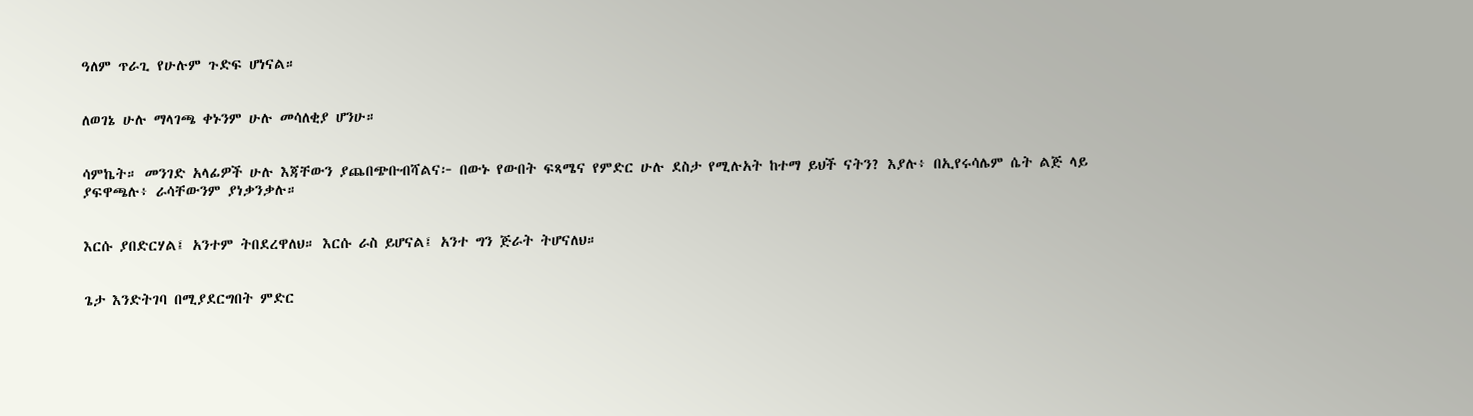ዓለም ጥራጊ የሁሉም ጉድፍ ሆነናል።


ለወገኔ ሁሉ ማላገጫ ቀኑንም ሁሉ መሳለቂያ ሆንሁ።


ሳምኬት። መንገድ አላፊዎች ሁሉ እጃቸውን ያጨበጭቡብሻልና፦ በውኑ የውበት ፍጻሜና የምድር ሁሉ ደስታ የሚሉአት ከተማ ይህች ናትን? እያሉ፥ በኢየሩሳሌም ሴት ልጅ ላይ ያፍዋጫሉ፥ ራሳቸውንም ያነቃንቃሉ።


እርሱ ያበድርሃል፤ አንተም ትበደረዋለህ። እርሱ ራስ ይሆናል፤ አንተ ግን ጅራት ትሆናለህ።


ጌታ እንድትገባ በሚያደርግበት ምድር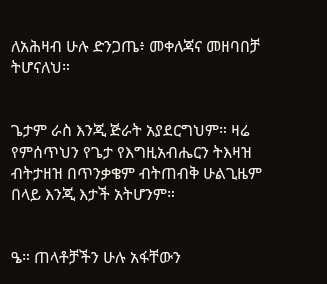ለአሕዛብ ሁሉ ድንጋጤ፥ መቀለጃና መዘባበቻ ትሆናለህ።


ጌታም ራስ እንጂ ጅራት አያደርግህም። ዛሬ የምሰጥህን የጌታ የእግዚአብሔርን ትእዛዝ ብትታዘዝ በጥንቃቄም ብትጠብቅ ሁልጊዜም በላይ እንጂ እታች አትሆንም።


ዔ። ጠላቶቻችን ሁሉ አፋቸውን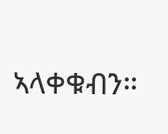ኣላቀቁብን።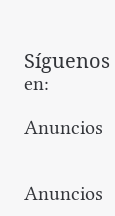Síguenos en:

Anuncios


Anuncios